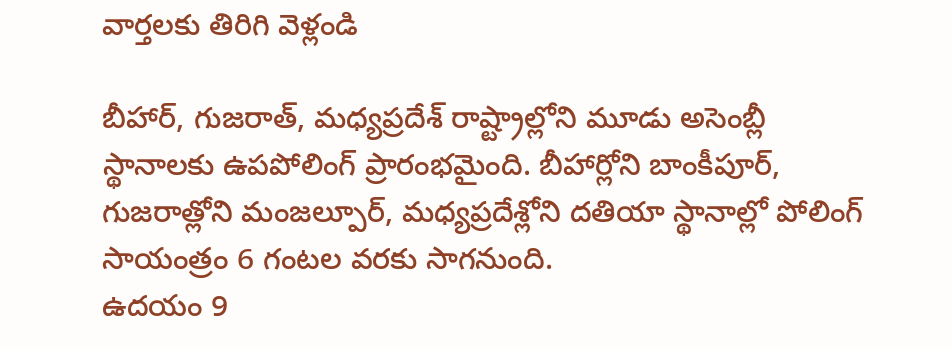వార్తలకు తిరిగి వెళ్లండి

బీహార్, గుజరాత్, మధ్యప్రదేశ్ రాష్ట్రాల్లోని మూడు అసెంబ్లీ స్థానాలకు ఉపపోలింగ్ ప్రారంభమైంది. బీహార్లోని బాంకీపూర్, గుజరాత్లోని మంజల్పూర్, మధ్యప్రదేశ్లోని దతియా స్థానాల్లో పోలింగ్ సాయంత్రం 6 గంటల వరకు సాగనుంది.
ఉదయం 9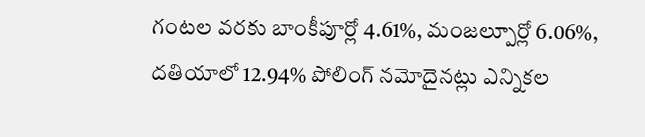గంటల వరకు బాంకీపూర్లో 4.61%, మంజల్పూర్లో 6.06%, దతియాలో 12.94% పోలింగ్ నమోదైనట్లు ఎన్నికల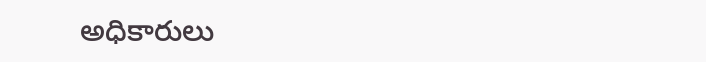అధికారులు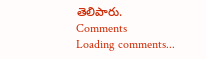తెలిపారు.
Comments
Loading comments...